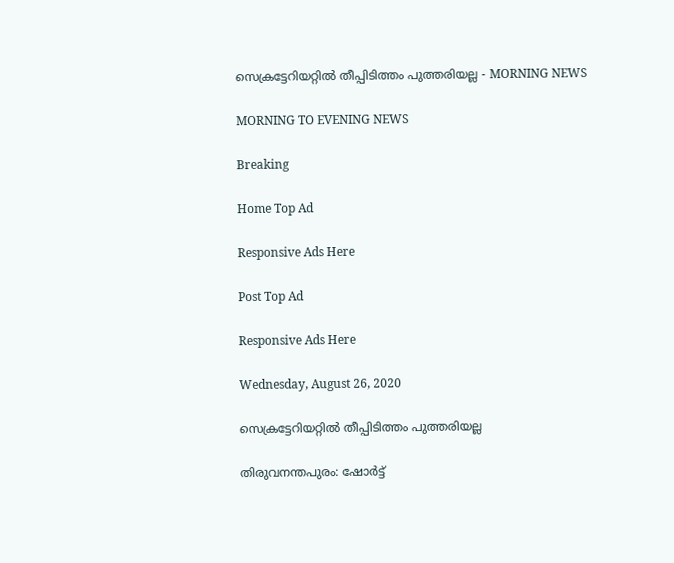സെക്രട്ടേറിയറ്റിൽ തീപ്പിടിത്തം പുത്തരിയല്ല - MORNING NEWS

MORNING TO EVENING NEWS

Breaking

Home Top Ad

Responsive Ads Here

Post Top Ad

Responsive Ads Here

Wednesday, August 26, 2020

സെക്രട്ടേറിയറ്റിൽ തീപ്പിടിത്തം പുത്തരിയല്ല

തിരുവനന്തപുരം: ഷോർട്ട്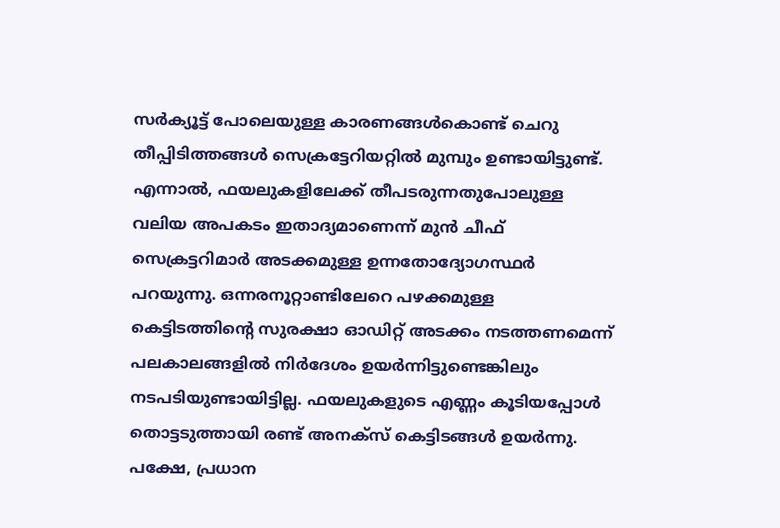സർക്യൂട്ട് പോലെയുള്ള കാരണങ്ങൾകൊണ്ട് ചെറു തീപ്പിടിത്തങ്ങൾ സെക്രട്ടേറിയറ്റിൽ മുമ്പും ഉണ്ടായിട്ടുണ്ട്. എന്നാൽ, ഫയലുകളിലേക്ക് തീപടരുന്നതുപോലുള്ള വലിയ അപകടം ഇതാദ്യമാണെന്ന് മുൻ ചീഫ് സെക്രട്ടറിമാർ അടക്കമുള്ള ഉന്നതോദ്യോഗസ്ഥർ പറയുന്നു. ഒന്നരനൂറ്റാണ്ടിലേറെ പഴക്കമുള്ള കെട്ടിടത്തിന്റെ സുരക്ഷാ ഓഡിറ്റ് അടക്കം നടത്തണമെന്ന് പലകാലങ്ങളിൽ നിർദേശം ഉയർന്നിട്ടുണ്ടെങ്കിലും നടപടിയുണ്ടായിട്ടില്ല. ഫയലുകളുടെ എണ്ണം കൂടിയപ്പോൾ തൊട്ടടുത്തായി രണ്ട് അനക്‌സ് കെട്ടിടങ്ങൾ ഉയർന്നു. പക്ഷേ, പ്രധാന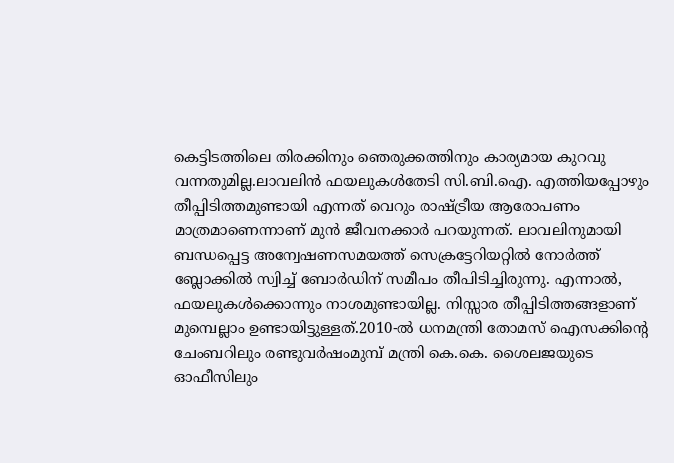കെട്ടിടത്തിലെ തിരക്കിനും ഞെരുക്കത്തിനും കാര്യമായ കുറവു വന്നതുമില്ല.ലാവലിൻ ഫയലുകൾതേടി സി.ബി.ഐ. എത്തിയപ്പോഴും തീപ്പിടിത്തമുണ്ടായി എന്നത് വെറും രാഷ്ട്രീയ ആരോപണം മാത്രമാണെന്നാണ് മുൻ ജീവനക്കാർ പറയുന്നത്. ലാവലിനുമായി ബന്ധപ്പെട്ട അന്വേഷണസമയത്ത് സെക്രട്ടേറിയറ്റിൽ നോർത്ത് ബ്ലോക്കിൽ സ്വിച്ച് ബോർഡിന് സമീപം തീപിടിച്ചിരുന്നു. എന്നാൽ, ഫയലുകൾക്കൊന്നും നാശമുണ്ടായില്ല. നിസ്സാര തീപ്പിടിത്തങ്ങളാണ് മുമ്പെല്ലാം ഉണ്ടായിട്ടുള്ളത്.2010-ൽ ധനമന്ത്രി തോമസ് ഐസക്കിന്റെ ചേംബറിലും രണ്ടുവർഷംമുമ്പ് മന്ത്രി കെ.കെ. ശൈലജയുടെ ഓഫീസിലും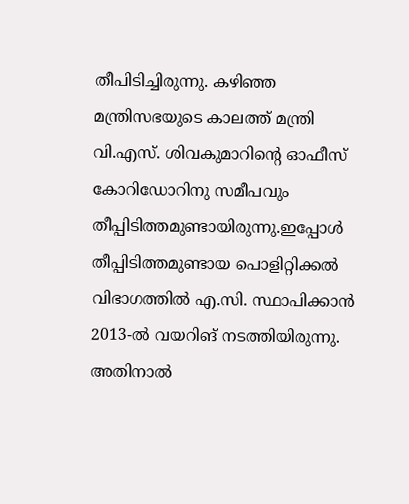തീപിടിച്ചിരുന്നു. കഴിഞ്ഞ മന്ത്രിസഭയുടെ കാലത്ത് മന്ത്രി വി.എസ്. ശിവകുമാറിന്റെ ഓഫീസ് കോറിഡോറിനു സമീപവും തീപ്പിടിത്തമുണ്ടായിരുന്നു.ഇപ്പോൾ തീപ്പിടിത്തമുണ്ടായ പൊളിറ്റിക്കൽ വിഭാഗത്തിൽ എ.സി. സ്ഥാപിക്കാൻ 2013-ൽ വയറിങ് നടത്തിയിരുന്നു. അതിനാൽ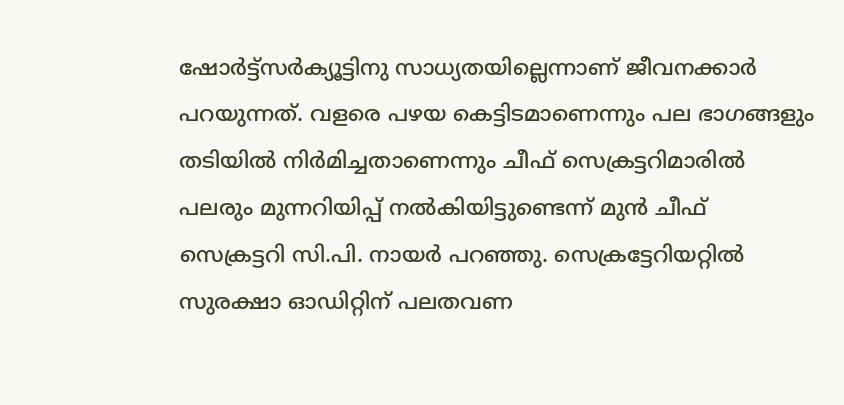ഷോർട്ട്‌സർക്യൂട്ടിനു സാധ്യതയില്ലെന്നാണ് ജീവനക്കാർ പറയുന്നത്. വളരെ പഴയ കെട്ടിടമാണെന്നും പല ഭാഗങ്ങളും തടിയിൽ നിർമിച്ചതാണെന്നും ചീഫ് സെക്രട്ടറിമാരിൽ പലരും മുന്നറിയിപ്പ് നൽകിയിട്ടുണ്ടെന്ന് മുൻ ചീഫ് സെക്രട്ടറി സി.പി. നായർ പറഞ്ഞു. സെക്രട്ടേറിയറ്റിൽ സുരക്ഷാ ഓഡിറ്റിന് പലതവണ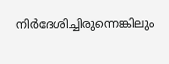നിർദേശിച്ചിരുന്നെങ്കിലും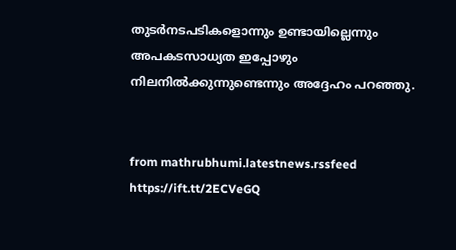തുടർനടപടികളൊന്നും ഉണ്ടായില്ലെന്നും അപകടസാധ്യത ഇപ്പോഴും നിലനിൽക്കുന്നുണ്ടെന്നും അദ്ദേഹം പറഞ്ഞു.


from mathrubhumi.latestnews.rssfeed https://ift.tt/2ECVeGQ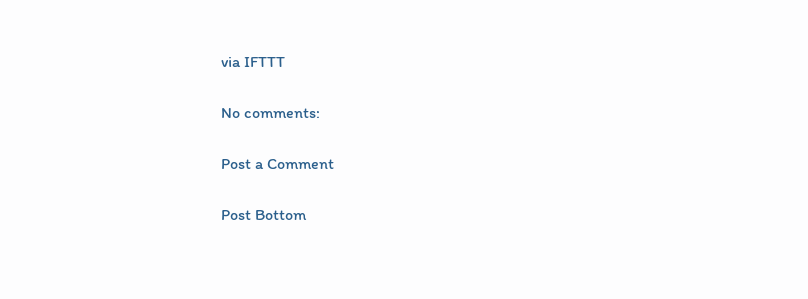via IFTTT

No comments:

Post a Comment

Post Bottom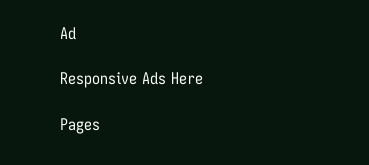Ad

Responsive Ads Here

Pages